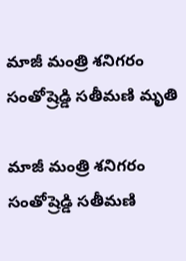మాజీ మంత్రి శనిగరం సంతోష్రెడ్డి సతీమణి మృతి

మాజీ మంత్రి శనిగరం సంతోష్రెడ్డి సతీమణి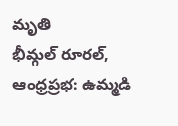మృతి
భీమ్గల్ రూరల్, ఆంధ్రప్రభ: ఉమ్మడి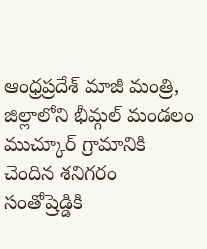ఆంధ్రప్రదేశ్ మాజీ మంత్రి, జిల్లాలోని భీమ్గల్ మండలం ముచ్కూర్ గ్రామానికి చెందిన శనిగరం సంతోష్రెడ్డికి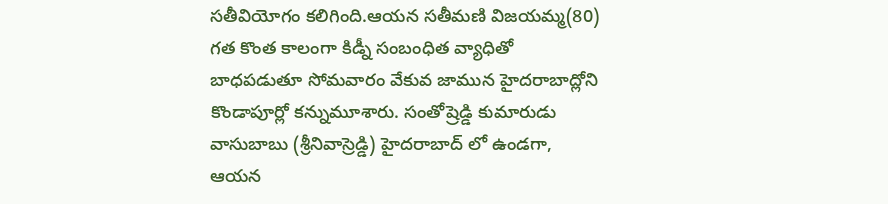సతీవియోగం కలిగింది.ఆయన సతీమణి విజయమ్మ(80) గత కొంత కాలంగా కిడ్నీ సంబంధిత వ్యాధితో బాధపడుతూ సోమవారం వేకువ జామున హైదరాబాద్లోని కొండాపూర్లో కన్నుమూశారు. సంతోష్రెడ్డి కుమారుడు వాసుబాబు (శ్రీనివాస్రెడ్డి) హైదరాబాద్ లో ఉండగా, ఆయన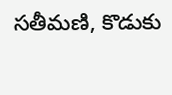సతీమణి, కొడుకు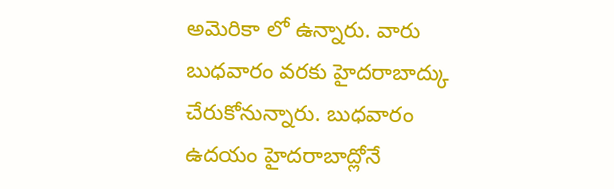అమెరికా లో ఉన్నారు. వారు బుధవారం వరకు హైదరాబాద్కు చేరుకోనున్నారు. బుధవారం ఉదయం హైదరాబాద్లోనే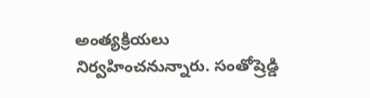అంత్యక్రియలు నిర్వహించనున్నారు. సంతోష్రెడ్డి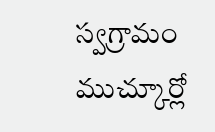స్వగ్రామం ముచ్కూర్లో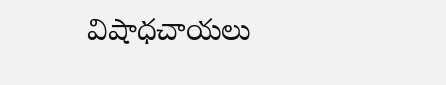విషాధచాయలు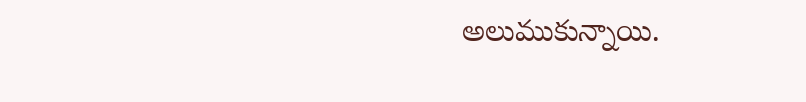అలుముకున్నాయి.